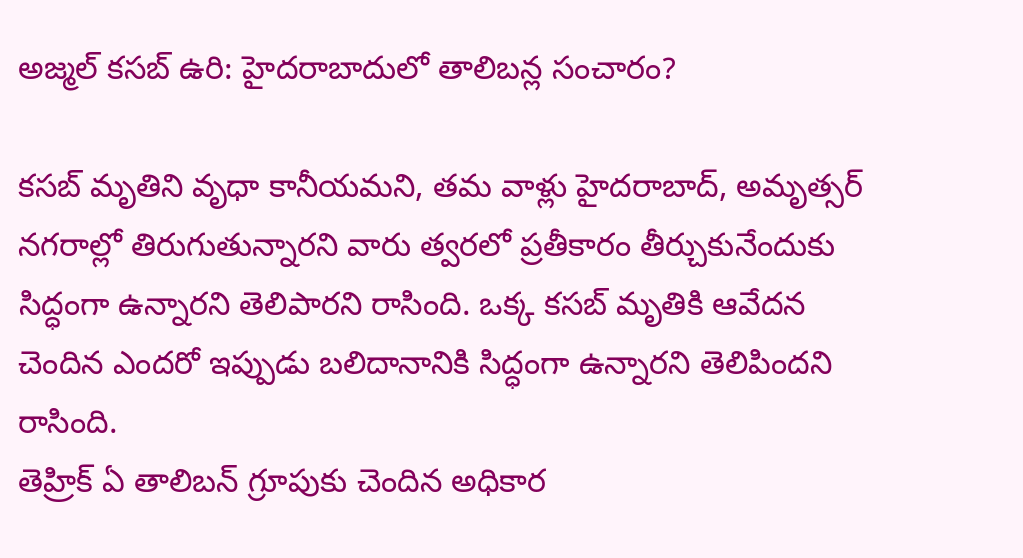అజ్మల్ కసబ్ ఉరి: హైదరాబాదులో తాలిబన్ల సంచారం?

కసబ్ మృతిని వృధా కానీయమని, తమ వాళ్లు హైదరాబాద్, అమృత్సర్ నగరాల్లో తిరుగుతున్నారని వారు త్వరలో ప్రతీకారం తీర్చుకునేందుకు సిద్ధంగా ఉన్నారని తెలిపారని రాసింది. ఒక్క కసబ్ మృతికి ఆవేదన చెందిన ఎందరో ఇప్పుడు బలిదానానికి సిద్ధంగా ఉన్నారని తెలిపిందని రాసింది.
తెహ్రిక్ ఏ తాలిబన్ గ్రూపుకు చెందిన అధికార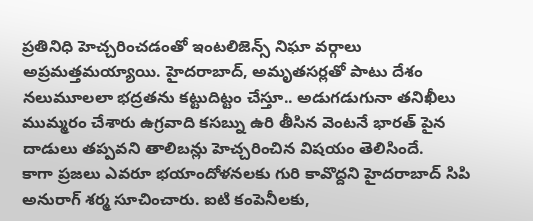ప్రతినిధి హెచ్చరించడంతో ఇంటలిజెన్స్ నిఘా వర్గాలు అప్రమత్తమయ్యాయి. హైదరాబాద్, అమృతసర్లతో పాటు దేశం నలుమూలలా భద్రతను కట్టుదిట్టం చేస్తూ.. అడుగడుగునా తనిఖీలు ముమ్మరం చేశారు ఉగ్రవాది కసబ్ను ఉరి తీసిన వెంటనే భారత్ పైన దాడులు తప్పవని తాలిబన్లు హెచ్చరించిన విషయం తెలిసిందే.
కాగా ప్రజలు ఎవరూ భయాందోళనలకు గురి కావొద్దని హైదరాబాద్ సిపి అనురాగ్ శర్మ సూచించారు. ఐటి కంపెనీలకు,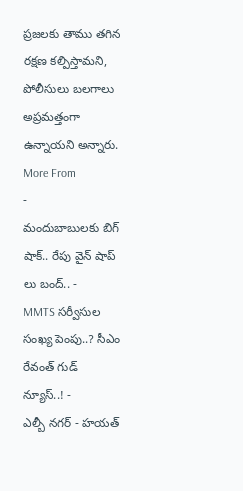ప్రజలకు తాము తగిన రక్షణ కల్పిస్తామని, పోలీసులు బలగాలు అప్రమత్తంగా ఉన్నాయని అన్నారు.
More From
-
మందుబాబులకు బిగ్ షాక్.. రేపు వైన్ షాప్ లు బంద్.. -
MMTS సర్వీసుల సంఖ్య పెంపు..? సీఎం రేవంత్ గుడ్ న్యూస్..! -
ఎల్బీ నగర్ - హయత్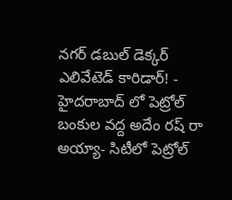నగర్ డబుల్ డెక్కర్ ఎలివేటెడ్ కారిడార్! -
హైదరాబాద్ లో పెట్రోల్ బంకుల వద్ద అదేం రష్ రా అయ్యా- సిటీలో పెట్రోల్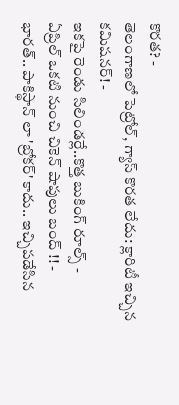కొరత? -
తెలంగాణలో పెట్రోల్, గ్యాస్ కొరత లేదు: క్లారిటీ ఇచ్చిన కమిషనర్! -
ఇకపై రెండు సిలిండర్లే..కొత్త బుకింగ్ రూల్స్ -
ఏప్రిల్ ఒకటి నుంచి చికెన్ షాపులు బంద్ !! -
భారత్.. పాకిస్థాన్ లా 'బ్రోకర్' కాదు.. ఇచ్చిపడేసిన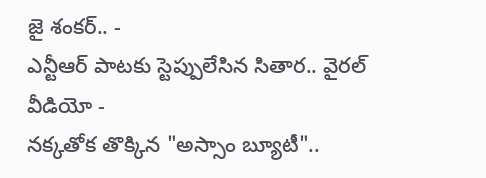జై శంకర్.. -
ఎన్టీఆర్ పాటకు స్టెప్పులేసిన సితార.. వైరల్ వీడియో -
నక్కతోక తొక్కిన "అస్సాం బ్యూటీ"..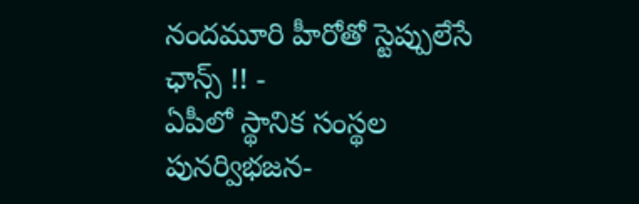నందమూరి హీరోతో స్టెప్పులేసే ఛాన్స్ !! -
ఏపీలో స్థానిక సంస్థల పునర్విభజన-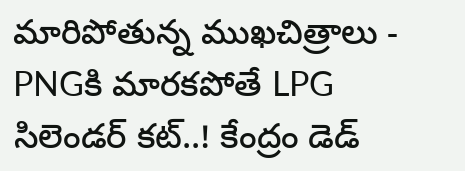మారిపోతున్న ముఖచిత్రాలు -
PNGకి మారకపోతే LPG సిలెండర్ కట్..! కేంద్రం డెడ్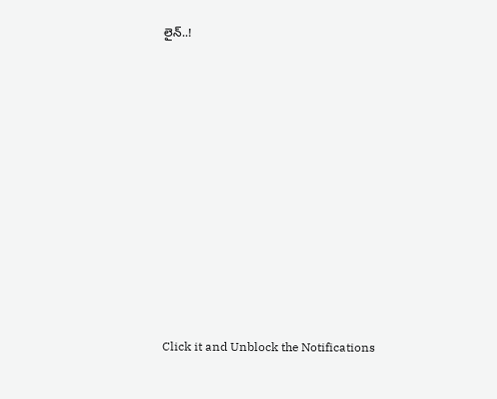లైన్..!












Click it and Unblock the Notifications